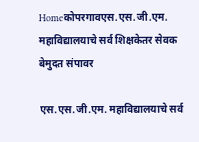Homeकोपरगावएस.एस.जी.एम. महाविद्यालयाचे सर्व शिक्षकेतर सेवक बेमुदत संपावर

एस.एस.जी.एम. महाविद्यालयाचे सर्व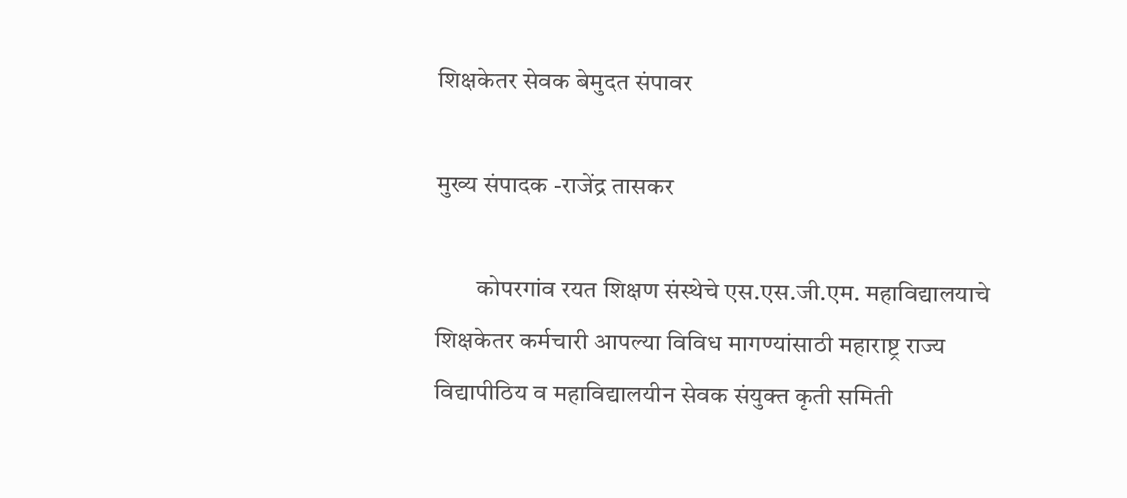शिक्षकेतर सेवक बेमुदत संपावर

मुख्य संपादक -राजेंद्र तासकर

        कोपरगांव रयत शिक्षण संस्थेचे एस.एस.जी.एम. महाविद्यालयाचे शिक्षकेतर कर्मचारी आपल्या विविध मागण्यांसाठी महाराष्ट्र राज्य विद्यापीठिय व महाविद्यालयीन सेवक संयुक्त कृती समिती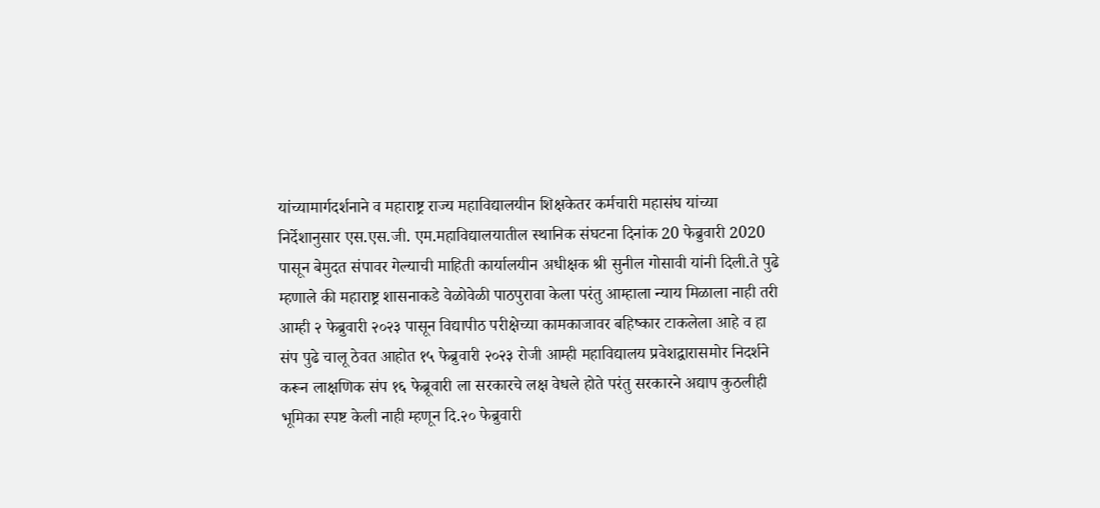यांच्यामार्गदर्शनाने व महाराष्ट्र राज्य महाविद्यालयीन शिक्षकेतर कर्मचारी महासंघ यांच्या निर्देशानुसार एस.एस.जी. एम.महाविद्यालयातील स्थानिक संघटना दिनांक 20 फेब्रुवारी 2020 पासून बेमुदत संपावर गेल्याची माहिती कार्यालयीन अधीक्षक श्री सुनील गोसावी यांनी दिली.ते पुढे म्हणाले की महाराष्ट्र शासनाकडे वेळोवेळी पाठपुरावा केला परंतु आम्हाला न्याय मिळाला नाही तरी आम्ही २ फेब्रुवारी २०२३ पासून विद्यापीठ परीक्षेच्या कामकाजावर बहिष्कार टाकलेला आहे व हा संप पुढे चालू ठेवत आहोत १५ फेब्रुवारी २०२३ रोजी आम्ही महाविद्यालय प्रवेशद्वारासमोर निदर्शने करून लाक्षणिक संप १६ फेब्रूवारी ला सरकारचे लक्ष वेधले होते परंतु सरकारने अद्याप कुठलीही भूमिका स्पष्ट केली नाही म्हणून दि.२० फेब्रुवारी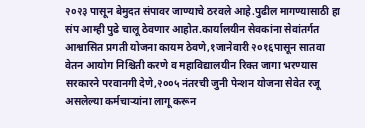२०२३ पासून बेमुदत संपावर जाण्याचे ठरवले आहे.पुढील मागण्यासाठी हा संप आम्ही पुढे चालू ठेवणार आहोत.कार्यालयीन सेवकांना सेवांतर्गत आश्वासित प्रगती योजना कायम ठेवणे,१जानेवारी २०१६पासून सातवा वेतन आयोग निश्चिती करणे व महाविद्यालयीन रिक्त जागा भरण्यास सरकारने परवानगी देणे,२००५ नंतरची जुनी पेन्शन योजना सेवेत रजू असलेल्या कर्मचाऱ्यांना लागू करून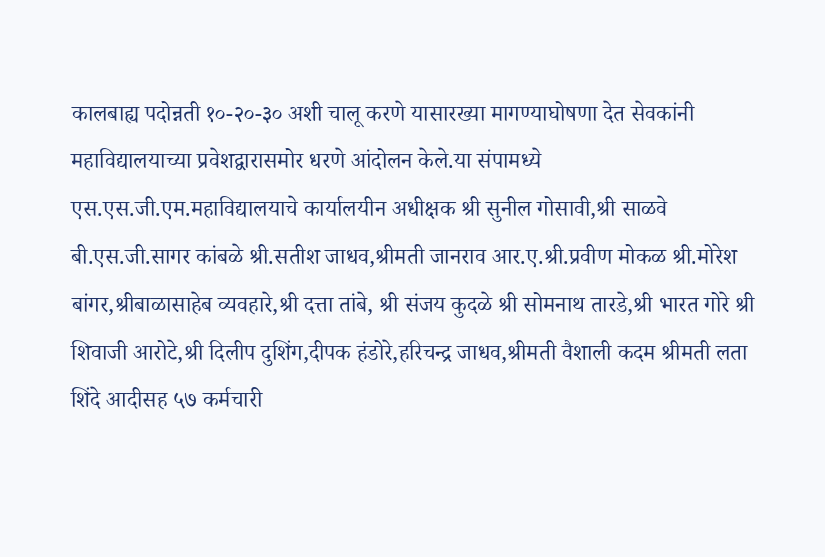कालबाह्य पदोन्नती १०-२०-३० अशी चालू करणे यासारख्या मागण्याघोषणा देत सेवकांनी महाविद्यालयाच्या प्रवेशद्वारासमोर धरणे आंदोलन केले.या संपामध्ये एस.एस.जी.एम.महाविद्यालयाचे कार्यालयीन अधीक्षक श्री सुनील गोसावी,श्री साळवे बी.एस.जी.सागर कांबळे श्री.सतीश जाधव,श्रीमती जानराव आर.ए.श्री.प्रवीण मोकळ श्री.मोरेश बांगर,श्रीबाळासाहेब व्यवहारे,श्री दत्ता तांबे, श्री संजय कुदळे श्री सोमनाथ तारडे,श्री भारत गोरे श्री शिवाजी आरोटे,श्री दिलीप दुशिंग,दीपक हंडोरे,हरिचन्द्र जाधव,श्रीमती वैशाली कदम श्रीमती लता शिंदे आदीसह ५७ कर्मचारी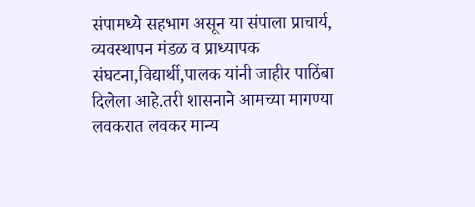संपामध्ये सहभाग असून या संपाला प्राचार्य, व्यवस्थापन मंडळ व प्राध्यापक संघटना,विद्यार्थी,पालक यांनी जाहीर पाठिंबा दिलेला आहे.तरी शासनाने आमच्या मागण्या लवकरात लवकर मान्य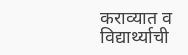कराव्यात व विद्यार्थ्याची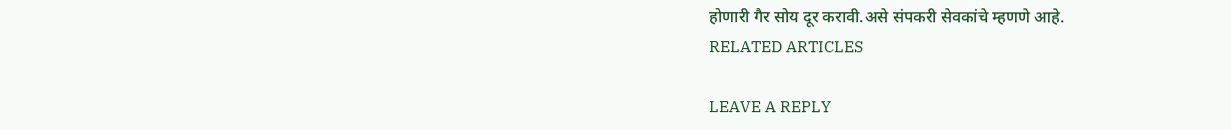होणारी गैर सोय दूर करावी.असे संपकरी सेवकांचे म्हणणे आहे.
RELATED ARTICLES

LEAVE A REPLY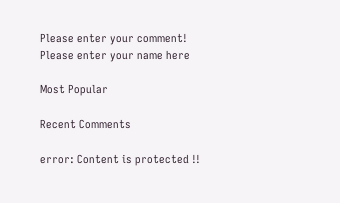Please enter your comment!
Please enter your name here

Most Popular

Recent Comments

error: Content is protected !!